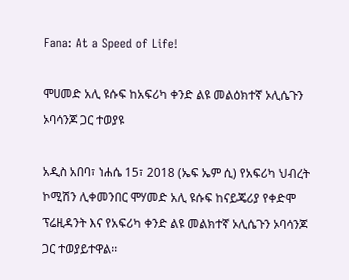Fana: At a Speed of Life!

ሞሀመድ አሊ ዩሱፍ ከአፍሪካ ቀንድ ልዩ መልዕክተኛ ኦሊሴጉን ኦባሳንጆ ጋር ተወያዩ

አዲስ አበባ፣ ነሐሴ 15፣ 2018 (ኤፍ ኤም ሲ) የአፍሪካ ህብረት ኮሚሽን ሊቀመንበር ሞሃመድ አሊ ዩሱፍ ከናይጄሪያ የቀድሞ ፕሬዚዳንት እና የአፍሪካ ቀንድ ልዩ መልክተኛ ኦሊሴጉን ኦባሳንጆ  ጋር ተወያይተዋል፡፡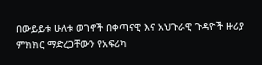በውይይቱ ሁለቱ ወገኖች በቀጣናዊ እና አህጉራዊ ጉዳዮች ዙሪያ ምክክር ማድረጋቸውን የአፍሪካ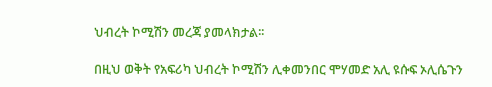ህብረት ኮሚሽን መረጃ ያመላክታል፡፡

በዚህ ወቅት የአፍሪካ ህብረት ኮሚሽን ሊቀመንበር ሞሃመድ አሊ ዩሱፍ ኦሊሴጉን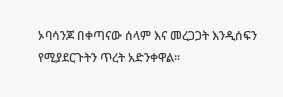ኦባሳንጆ በቀጣናው ሰላም እና መረጋጋት እንዲሰፍን የሚያደርጉትን ጥረት አድንቀዋል፡፡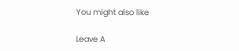You might also like

Leave A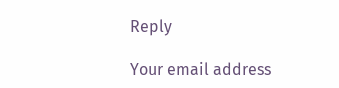Reply

Your email address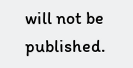will not be published.